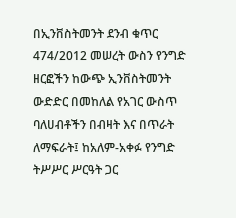በኢንቨስትመንት ደንብ ቁጥር 474/2012 መሠረት ውስን የንግድ ዘርፎችን ከውጭ ኢንቨስትመንት ውድድር በመከለል የአገር ውስጥ ባለሀብቶችን በብዛት እና በጥራት ለማፍራት፤ ከአለም-አቀፉ የንግድ ትሥሥር ሥርዓት ጋር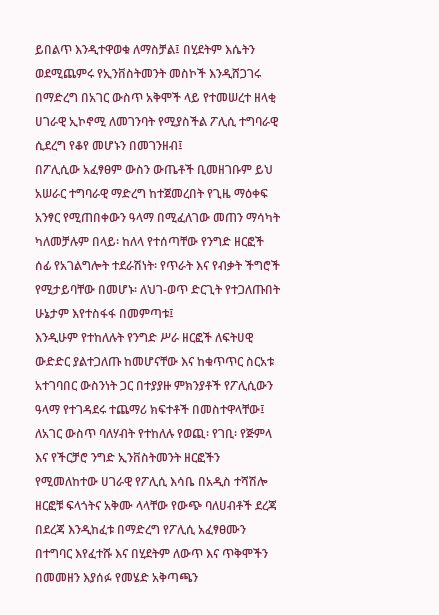ይበልጥ እንዲተዋወቁ ለማስቻል፤ በሂደትም እሴትን ወደሚጨምሩ የኢንቨስትመንት መስኮች እንዲሸጋገሩ በማድረግ በአገር ውስጥ አቅሞች ላይ የተመሠረተ ዘላቂ ሀገራዊ ኢኮኖሚ ለመገንባት የሚያስችል ፖሊሲ ተግባራዊ ሲደረግ የቆየ መሆኑን በመገንዘብ፤
በፖሊሲው አፈፃፀም ውስን ውጤቶች ቢመዘገቡም ይህ አሠራር ተግባራዊ ማድረግ ከተጀመረበት የጊዜ ማዕቀፍ አንፃር የሚጠበቀውን ዓላማ በሚፈለገው መጠን ማሳካት ካለመቻሉም በላይ፡ ከለላ የተሰጣቸው የንግድ ዘርፎች ሰፊ የአገልግሎት ተደራሽነት፡ የጥራት እና የብቃት ችግሮች የሚታይባቸው በመሆኑ፡ ለህገ-ወጥ ድርጊት የተጋለጡበት ሁኔታም እየተስፋፋ በመምጣቱ፤
እንዲሁም የተከለሉት የንግድ ሥራ ዘርፎች ለፍትሀዊ ውድድር ያልተጋለጡ ከመሆናቸው እና ከቁጥጥር ስርአቱ አተገባበር ውስንነት ጋር በተያያዙ ምክንያቶች የፖሊሲውን ዓላማ የተገዳደሩ ተጨማሪ ክፍተቶች በመስተዋላቸው፤
ለአገር ውስጥ ባለሃብት የተከለሉ የወጪ፡ የገቢ፡ የጅምላ እና የችርቻሮ ንግድ ኢንቨስትመንት ዘርፎችን የሚመለከተው ሀገራዊ የፖሊሲ እሳቤ በአዲስ ተሻሽሎ ዘርፎቹ ፍላጎትና አቅሙ ላላቸው የውጭ ባለሀብቶች ደረጃ በደረጃ እንዲከፈቱ በማድረግ የፖሊሲ አፈፃፀሙን በተግባር እየፈተሹ እና በሂደትም ለውጥ እና ጥቅሞችን በመመዘን እያሰፉ የመሄድ አቅጣጫን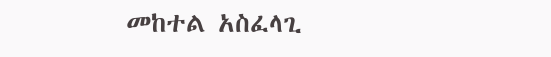መከተል አስፈላጊ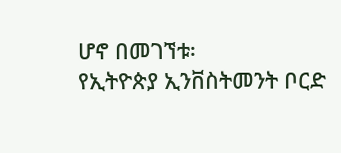ሆኖ በመገኘቱ፡
የኢትዮጵያ ኢንቨስትመንት ቦርድ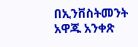በኢንቨስትመንት አዋጁ አንቀጽ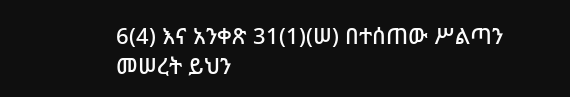6(4) እና አንቀጽ 31(1)(ሠ) በተሰጠው ሥልጣን መሠረት ይህን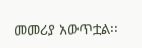መመሪያ አውጥቷል፡፡